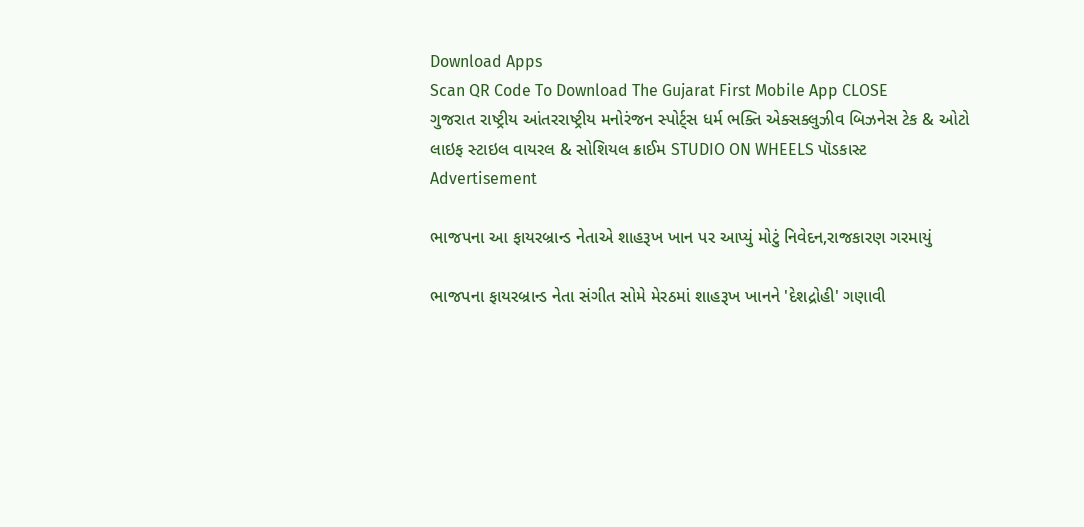Download Apps
Scan QR Code To Download The Gujarat First Mobile App CLOSE
ગુજરાત રાષ્ટ્રીય આંતરરાષ્ટ્રીય મનોરંજન સ્પોર્ટ્સ ધર્મ ભક્તિ એક્સક્લુઝીવ બિઝનેસ ટેક & ઓટો લાઇફ સ્ટાઇલ વાયરલ & સોશિયલ ક્રાઈમ STUDIO ON WHEELS પૉડકાસ્ટ
Advertisement

ભાજપના આ ફાયરબ્રાન્ડ નેતાએ શાહરૂખ ખાન પર આપ્યું મોટું નિવેદન,રાજકારણ ગરમાયું

ભાજપના ફાયરબ્રાન્ડ નેતા સંગીત સોમે મેરઠમાં શાહરૂખ ખાનને 'દેશદ્રોહી' ગણાવી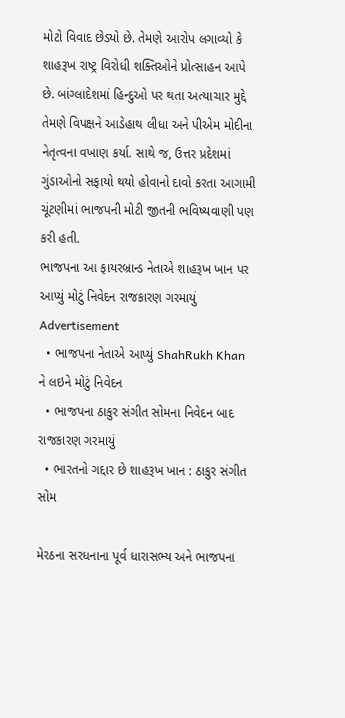મોટો વિવાદ છેડ્યો છે. તેમણે આરોપ લગાવ્યો કે શાહરૂખ રાષ્ટ્ર વિરોધી શક્તિઓને પ્રોત્સાહન આપે છે. બાંગ્લાદેશમાં હિન્દુઓ પર થતા અત્યાચાર મુદ્દે તેમણે વિપક્ષને આડેહાથ લીધા અને પીએમ મોદીના નેતૃત્વના વખાણ કર્યા. સાથે જ, ઉત્તર પ્રદેશમાં ગુંડાઓનો સફાયો થયો હોવાનો દાવો કરતા આગામી ચૂંટણીમાં ભાજપની મોટી જીતની ભવિષ્યવાણી પણ કરી હતી.
ભાજપના આ ફાયરબ્રાન્ડ નેતાએ શાહરૂખ ખાન પર આપ્યું મોટું નિવેદન રાજકારણ ગરમાયું
Advertisement
  • ભાજપના નેતાએ આપ્યું ShahRukh Khan ને લઇને મોટું નિવેદન
  • ભાજપના ઠાકુર સંગીત સોમના નિવેદન બાદ રાજકારણ ગરમાયું
  • ભારતનો ગદ્દાર છે શાહરૂખ ખાન : ઠાકુર સંગીત સોમ

મેરઠના સરધનાના પૂર્વ ધારાસભ્ય અને ભાજપના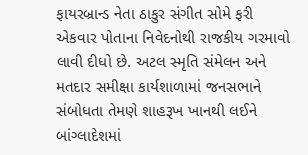ફાયરબ્રાન્ડ નેતા ઠાકુર સંગીત સોમે ફરી એકવાર પોતાના નિવેદનોથી રાજકીય ગરમાવો લાવી દીધો છે. અટલ સ્મૃતિ સંમેલન અને મતદાર સમીક્ષા કાર્યશાળામાં જનસભાને સંબોધતા તેમણે શાહરૂખ ખાનથી લઈને બાંગ્લાદેશમાં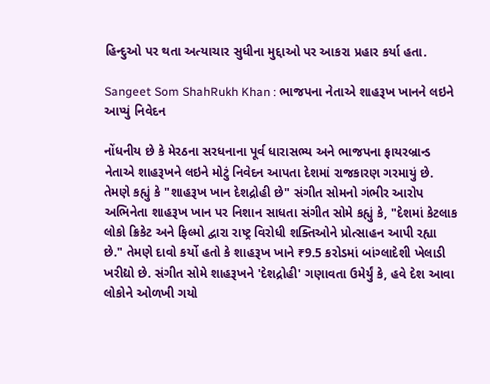હિન્દુઓ પર થતા અત્યાચાર સુધીના મુદ્દાઓ પર આકરા પ્રહાર કર્યા હતા.

Sangeet Som ShahRukh Khan : ભાજપના નેતાએ શાહરૂખ ખાનને લઇને આપ્યું નિવેદન

નોંધનીય છે કે મેરઠના સરધનાના પૂર્વ ધારાસભ્ય અને ભાજપના ફાયરબ્રાન્ડ નેતાએ શાહરૂખને લઇને મોટું નિવેદન આપતા દેશમાં રાજકારણ ગરમાયું છે. તેમણે કહ્યું કે "શાહરૂખ ખાન દેશદ્રોહી છે" સંગીત સોમનો ગંભીર આરોપ અભિનેતા શાહરૂખ ખાન પર નિશાન સાધતા સંગીત સોમે કહ્યું કે, "દેશમાં કેટલાક લોકો ક્રિકેટ અને ફિલ્મો દ્વારા રાષ્ટ્ર વિરોધી શક્તિઓને પ્રોત્સાહન આપી રહ્યા છે." તેમણે દાવો કર્યો હતો કે શાહરૂખ ખાને ₹9.5 કરોડમાં બાંગ્લાદેશી ખેલાડી ખરીદ્યો છે. સંગીત સોમે શાહરૂખને 'દેશદ્રોહી' ગણાવતા ઉમેર્યું કે, હવે દેશ આવા લોકોને ઓળખી ગયો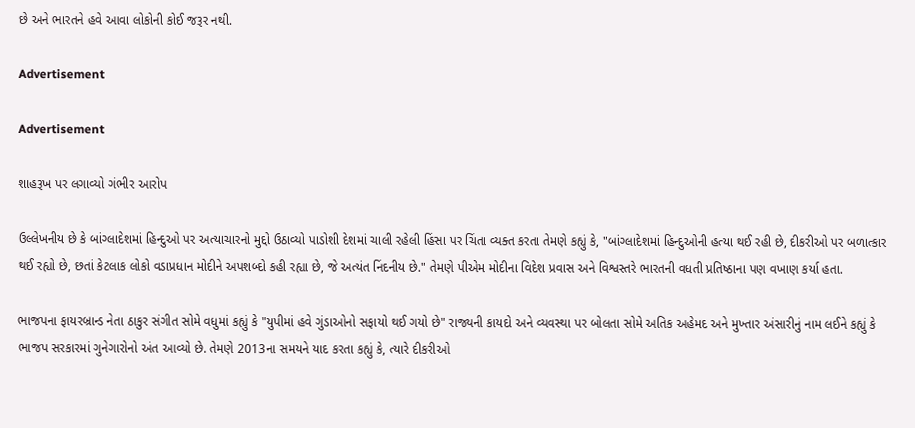છે અને ભારતને હવે આવા લોકોની કોઈ જરૂર નથી.

Advertisement

Advertisement

શાહરૂખ પર લગાવ્યો ગંભીર આરોપ

ઉલ્લેખનીય છે કે બાંગ્લાદેશમાં હિન્દુઓ પર અત્યાચારનો મુદ્દો ઉઠાવ્યો પાડોશી દેશમાં ચાલી રહેલી હિંસા પર ચિંતા વ્યક્ત કરતા તેમણે કહ્યું કે, "બાંગ્લાદેશમાં હિન્દુઓની હત્યા થઈ રહી છે, દીકરીઓ પર બળાત્કાર થઈ રહ્યો છે, છતાં કેટલાક લોકો વડાપ્રધાન મોદીને અપશબ્દો કહી રહ્યા છે, જે અત્યંત નિંદનીય છે." તેમણે પીએમ મોદીના વિદેશ પ્રવાસ અને વિશ્વસ્તરે ભારતની વધતી પ્રતિષ્ઠાના પણ વખાણ કર્યા હતા.

ભાજપના ફાયરબ્રાન્ડ નેતા ઠાકુર સંગીત સોમે વધુમાં કહ્યું કે "યુપીમાં હવે ગુંડાઓનો સફાયો થઈ ગયો છે" રાજ્યની કાયદો અને વ્યવસ્થા પર બોલતા સોમે અતિક અહેમદ અને મુખ્તાર અંસારીનું નામ લઈને કહ્યું કે ભાજપ સરકારમાં ગુનેગારોનો અંત આવ્યો છે. તેમણે 2013ના સમયને યાદ કરતા કહ્યું કે, ત્યારે દીકરીઓ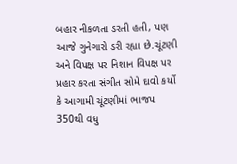બહાર નીકળતા ડરતી હતી, પણ આજે ગુનેગારો ડરી રહ્યા છે.ચૂંટણી અને વિપક્ષ પર નિશાન વિપક્ષ પર પ્રહાર કરતા સંગીત સોમે દાવો કર્યો કે આગામી ચૂંટણીમાં ભાજપ 350થી વધુ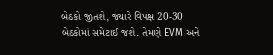બેઠકો જીતશે, જ્યારે વિપક્ષ 20-30 બેઠકોમાં સમેટાઈ જશે. તેમણે EVM અને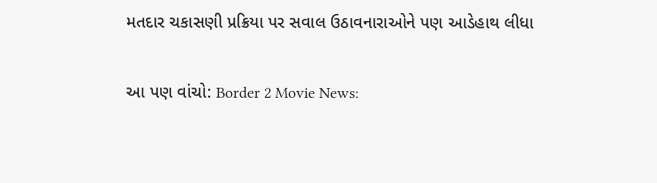મતદાર ચકાસણી પ્રક્રિયા પર સવાલ ઉઠાવનારાઓને પણ આડેહાથ લીધા

આ પણ વાંચો: Border 2 Movie News: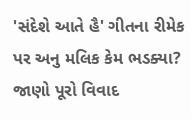'સંદેશે આતે હૈ' ગીતના રીમેક પર અનુ મલિક કેમ ભડક્યા? જાણો પૂરો વિવાદ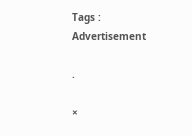Tags :
Advertisement

.

×